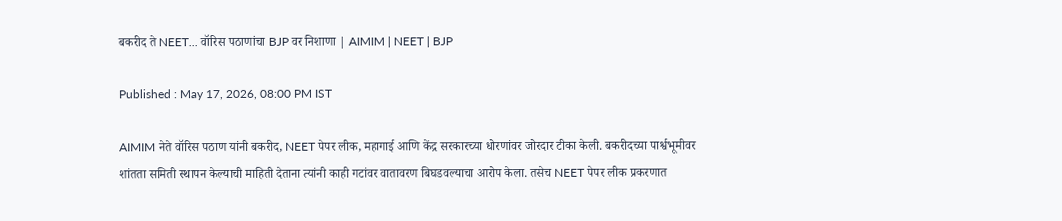बकरीद ते NEET... वॉरिस पठाणांचा BJP वर निशाणा | AIMIM | NEET | BJP

Published : May 17, 2026, 08:00 PM IST

AIMIM नेते वॉरिस पठाण यांनी बकरीद, NEET पेपर लीक, महागाई आणि केंद्र सरकारच्या धोरणांवर जोरदार टीका केली. बकरीदच्या पार्श्वभूमीवर शांतता समिती स्थापन केल्याची माहिती देताना त्यांनी काही गटांवर वातावरण बिघडवल्याचा आरोप केला. तसेच NEET पेपर लीक प्रकरणात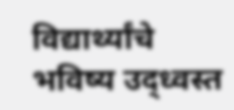विद्यार्थ्यांचे भविष्य उद्ध्वस्त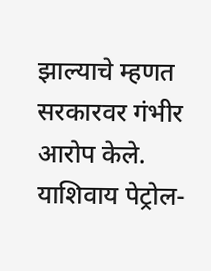झाल्याचे म्हणत सरकारवर गंभीर आरोप केले. याशिवाय पेट्रोल-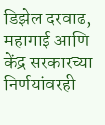डिझेल दरवाढ, महागाई आणि केंद्र सरकारच्या निर्णयांवरही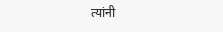त्यांनी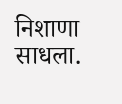निशाणा साधला.